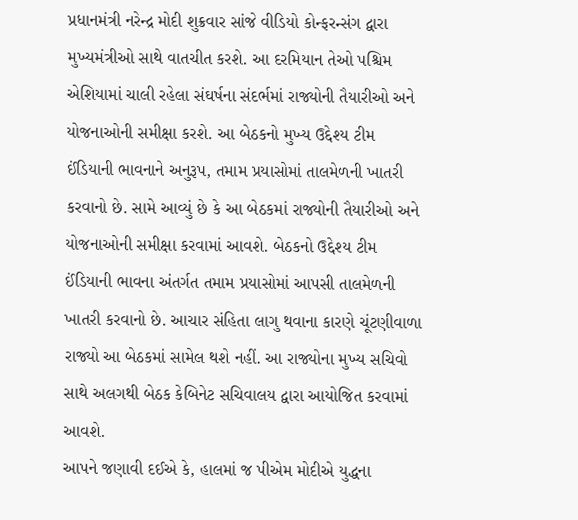પ્રધાનમંત્રી નરેન્દ્ર મોદી શુક્રવાર સાંજે વીડિયો કોન્ફરન્સંગ દ્વારા મુખ્યમંત્રીઓ સાથે વાતચીત કરશે. આ દરમિયાન તેઓ પશ્ચિમ એશિયામાં ચાલી રહેલા સંઘર્ષના સંદર્ભમાં રાજ્યોની તૈયારીઓ અને યોજનાઓની સમીક્ષા કરશે. આ બેઠકનો મુખ્ય ઉદ્દેશ્ય ટીમ ઈંડિયાની ભાવનાને અનુરૂપ, તમામ પ્રયાસોમાં તાલમેળની ખાતરી કરવાનો છે. સામે આવ્યું છે કે આ બેઠકમાં રાજ્યોની તૈયારીઓ અને યોજનાઓની સમીક્ષા કરવામાં આવશે. બેઠકનો ઉદ્દેશ્ય ટીમ ઈંડિયાની ભાવના અંતર્ગત તમામ પ્રયાસોમાં આપસી તાલમેળની ખાતરી કરવાનો છે. આચાર સંહિતા લાગુ થવાના કારણે ચૂંટણીવાળા રાજ્યો આ બેઠકમાં સામેલ થશે નહીં. આ રાજ્યોના મુખ્ય સચિવો સાથે અલગથી બેઠક કેબિનેટ સચિવાલય દ્વારા આયોજિત કરવામાં આવશે.
આપને જણાવી દઈએ કે, હાલમાં જ પીએમ મોદીએ યુદ્ધના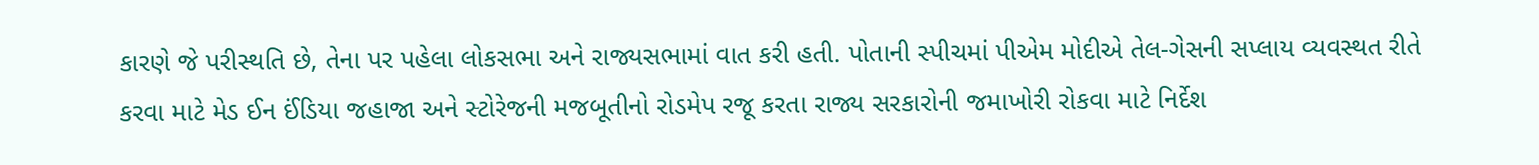કારણે જે પરીસ્થતિ છે, તેના પર પહેલા લોકસભા અને રાજ્યસભામાં વાત કરી હતી. પોતાની સ્પીચમાં પીએમ મોદીએ તેલ-ગેસની સપ્લાય વ્યવસ્થત રીતે કરવા માટે મેડ ઈન ઈંડિયા જહાજા અને સ્ટોરેજની મજબૂતીનો રોડમેપ રજૂ કરતા રાજ્ય સરકારોની જમાખોરી રોકવા માટે નિર્દેશ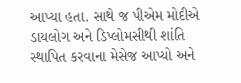આપ્યા હતા. સાથે જ પીએમ મોદીએ ડાયલોગ અને ડિપ્લોમસીથી શાંતિ સ્થાપિત કરવાના મેસેજ આપ્યો અને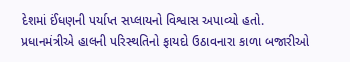દેશમાં ઈંધણની પર્યાપ્ત સપ્લાયનો વિશ્વાસ અપાવ્યો હતો.
પ્રધાનમંત્રીએ હાલની પરિસ્થતિનો ફાયદો ઉઠાવનારા કાળા બજારીઓ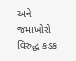અને જમાખોરો વિરુદ્ધ કડક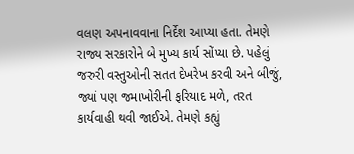વલણ અપનાવવાના નિર્દેશ આપ્યા હતા. તેમણે રાજ્ય સરકારોને બે મુખ્ય કાર્ય સોંપ્યા છે. પહેલું જરુરી વસ્તુઓની સતત દેખરેખ કરવી અને બીજું, જ્યાં પણ જમાખોરીની ફરિયાદ મળે, તરત કાર્યવાહી થવી જાઈએ. તેમણે કહ્યું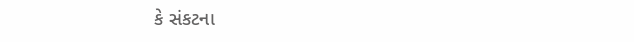કે સંકટના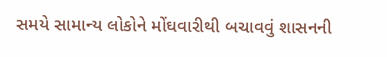સમયે સામાન્ય લોકોને મોંઘવારીથી બચાવવું શાસનની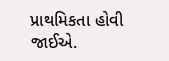પ્રાથમિકતા હોવી જાઈએ.